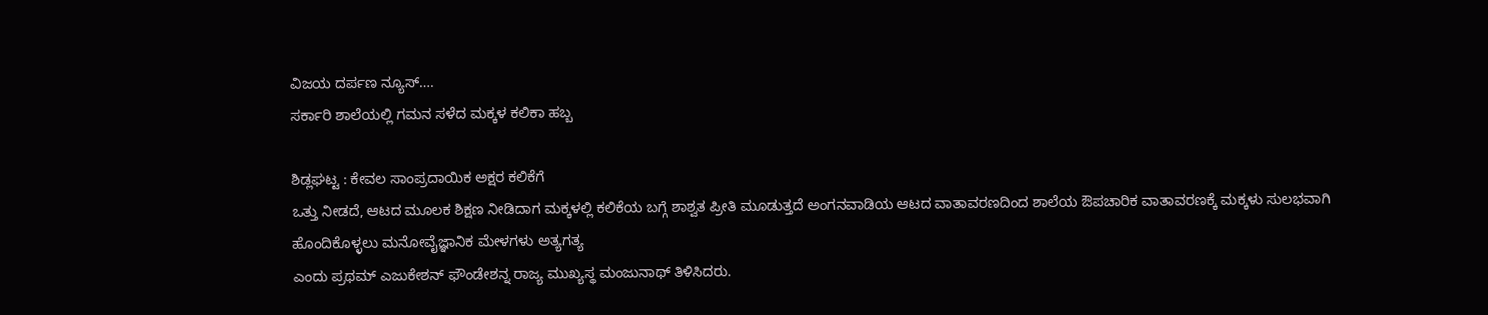ವಿಜಯ ದರ್ಪಣ ನ್ಯೂಸ್….
ಸರ್ಕಾರಿ ಶಾಲೆಯಲ್ಲಿ ಗಮನ ಸಳೆದ ಮಕ್ಕಳ ಕಲಿಕಾ ಹಬ್ಬ

ಶಿಡ್ಲಘಟ್ಟ : ಕೇವಲ ಸಾಂಪ್ರದಾಯಿಕ ಅಕ್ಷರ ಕಲಿಕೆಗೆ
ಒತ್ತು ನೀಡದೆ, ಆಟದ ಮೂಲಕ ಶಿಕ್ಷಣ ನೀಡಿದಾಗ ಮಕ್ಕಳಲ್ಲಿ ಕಲಿಕೆಯ ಬಗ್ಗೆ ಶಾಶ್ವತ ಪ್ರೀತಿ ಮೂಡುತ್ತದೆ ಅಂಗನವಾಡಿಯ ಆಟದ ವಾತಾವರಣದಿಂದ ಶಾಲೆಯ ಔಪಚಾರಿಕ ವಾತಾವರಣಕ್ಕೆ ಮಕ್ಕಳು ಸುಲಭವಾಗಿ ಹೊಂದಿಕೊಳ್ಳಲು ಮನೋವೈಜ್ಞಾನಿಕ ಮೇಳಗಳು ಅತ್ಯಗತ್ಯ
ಎಂದು ಪ್ರಥಮ್ ಎಜುಕೇಶನ್ ಫೌಂಡೇಶನ್ನ ರಾಜ್ಯ ಮುಖ್ಯಸ್ಥ ಮಂಜುನಾಥ್ ತಿಳಿಸಿದರು.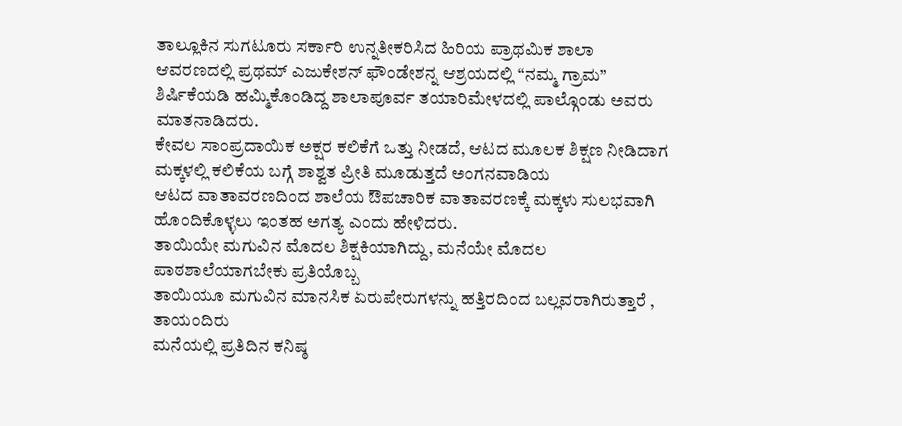ತಾಲ್ಲೂಕಿನ ಸುಗಟೂರು ಸರ್ಕಾರಿ ಉನ್ನತೀಕರಿಸಿದ ಹಿರಿಯ ಪ್ರಾಥಮಿಕ ಶಾಲಾ ಆವರಣದಲ್ಲಿ ಪ್ರಥಮ್ ಎಜುಕೇಶನ್ ಫೌಂಡೇಶನ್ನ ಆಶ್ರಯದಲ್ಲಿ “ನಮ್ಮ ಗ್ರಾಮ” ಶಿರ್ಷಿಕೆಯಡಿ ಹಮ್ಮಿಕೊಂಡಿದ್ದ ಶಾಲಾಪೂರ್ವ ತಯಾರಿಮೇಳದಲ್ಲಿ ಪಾಲ್ಗೊಂಡು ಅವರು ಮಾತನಾಡಿದರು.
ಕೇವಲ ಸಾಂಪ್ರದಾಯಿಕ ಅಕ್ಷರ ಕಲಿಕೆಗೆ ಒತ್ತು ನೀಡದೆ, ಆಟದ ಮೂಲಕ ಶಿಕ್ಷಣ ನೀಡಿದಾಗ ಮಕ್ಕಳಲ್ಲಿ ಕಲಿಕೆಯ ಬಗ್ಗೆ ಶಾಶ್ವತ ಪ್ರೀತಿ ಮೂಡುತ್ತದೆ ಅಂಗನವಾಡಿಯ
ಆಟದ ವಾತಾವರಣದಿಂದ ಶಾಲೆಯ ಔಪಚಾರಿಕ ವಾತಾವರಣಕ್ಕೆ ಮಕ್ಕಳು ಸುಲಭವಾಗಿ ಹೊಂದಿಕೊಳ್ಳಲು ಇಂತಹ ಅಗತ್ಯ ಎಂದು ಹೇಳಿದರು.
ತಾಯಿಯೇ ಮಗುವಿನ ಮೊದಲ ಶಿಕ್ಷಕಿಯಾಗಿದ್ದು, ಮನೆಯೇ ಮೊದಲ ಪಾಠಶಾಲೆಯಾಗಬೇಕು ಪ್ರತಿಯೊಬ್ಬ
ತಾಯಿಯೂ ಮಗುವಿನ ಮಾನಸಿಕ ಏರುಪೇರುಗಳನ್ನು ಹತ್ತಿರದಿಂದ ಬಲ್ಲವರಾಗಿರುತ್ತಾರೆ , ತಾಯಂದಿರು
ಮನೆಯಲ್ಲಿ ಪ್ರತಿದಿನ ಕನಿಷ್ಠ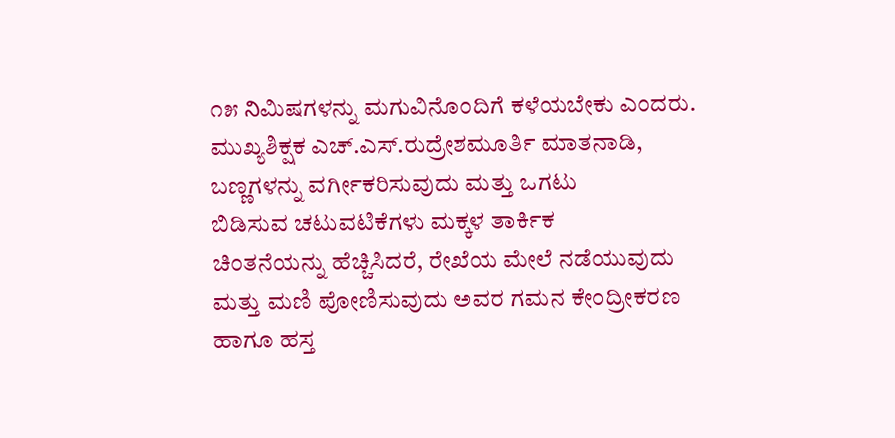೧೫ నిಮಿಷಗಳನ್ನು ಮಗುವಿನೊಂದಿಗೆ ಕಳೆಯಬೇಕು ಎಂದರು.
ಮುಖ್ಯಶಿಕ್ಷಕ ಎಚ್.ಎಸ್.ರುದ್ರೇಶಮೂರ್ತಿ ಮಾತನಾಡಿ,
ಬಣ್ಣಗಳನ್ನು ವರ್ಗೀಕರಿಸುವುದು ಮತ್ತು ಒಗಟು
ಬಿಡಿಸುವ ಚಟುವಟಿಕೆಗಳು ಮಕ್ಕಳ ತಾರ್ಕಿಕ
ಚಿಂತನೆಯನ್ನು ಹೆಚ್ಚಿಸಿದರೆ, ರೇಖೆಯ ಮೇಲೆ ನಡೆಯುವುದು ಮತ್ತು ಮಣಿ ಪೋಣಿಸುವುದು ಅವರ ಗಮನ ಕೇಂದ್ರೀಕರಣ ಹಾಗೂ ಹಸ್ತ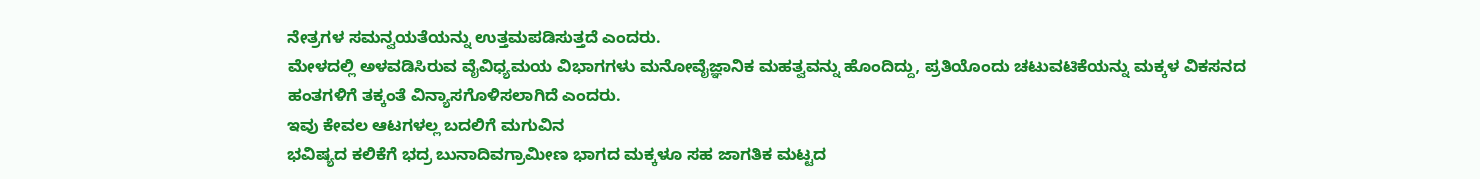ನೇತ್ರಗಳ ಸಮನ್ವಯತೆಯನ್ನು ಉತ್ತಮಪಡಿಸುತ್ತದೆ ಎಂದರು.
ಮೇಳದಲ್ಲಿ ಅಳವಡಿಸಿರುವ ವೈವಿಧ್ಯಮಯ ವಿಭಾಗಗಳು ಮನೋವೈಜ್ಞಾನಿಕ ಮಹತ್ವವನ್ನು ಹೊಂದಿದ್ದು, ಪ್ರತಿಯೊಂದು ಚಟುವಟಿಕೆಯನ್ನು ಮಕ್ಕಳ ವಿಕಸನದ ಹಂತಗಳಿಗೆ ತಕ್ಕಂತೆ ವಿನ್ಯಾಸಗೊಳಿಸಲಾಗಿದೆ ಎಂದರು.
ಇವು ಕೇವಲ ಆಟಗಳಲ್ಲ ಬದಲಿಗೆ ಮಗುವಿನ
ಭವಿಷ್ಯದ ಕಲಿಕೆಗೆ ಭದ್ರ ಬುನಾದಿವಗ್ರಾಮೀಣ ಭಾಗದ ಮಕ್ಕಳೂ ಸಹ ಜಾಗತಿಕ ಮಟ್ಟದ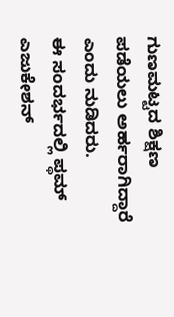ಗುಣಮಟ್ಟದ ಶಿಕ್ಷಣ
ಪಡೆಯಲು ಅರ್ಹರಾಗಿದ್ದಾರೆ ಎಂದು ನುಡಿದರು.
ಈ ಸಂದರ್ಭದಲ್ಲಿ ಪ್ಥಮ್ ಎಜುಕೇಶನ್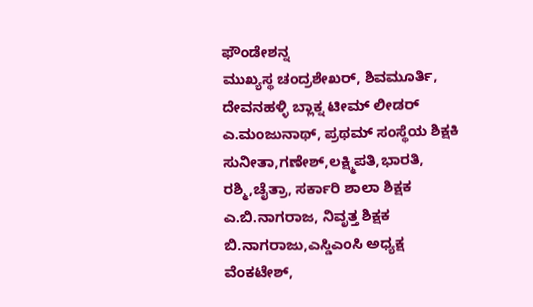ಫೌಂಡೇಶನ್ನ
ಮುಖ್ಯಸ್ಥ ಚಂದ್ರಶೇಖರ್, ಶಿವಮೂರ್ತಿ, ದೇವನಹಳ್ಳಿ ಬ್ಲಾಕ್ನ ಟೀಮ್ ಲೀಡರ್ ಎ.ಮಂಜುನಾಥ್, ಪ್ರಥಮ್ ಸಂಸ್ಥೆಯ ಶಿಕ್ಷಕಿ ಸುನೀತಾ,ಗಣೇಶ್,ಲಕ್ಷ್ಮಿಪತಿ,ಭಾರತಿ,
ರಶ್ಮಿ,ಚೈತ್ರಾ, ಸರ್ಕಾರಿ ಶಾಲಾ ಶಿಕ್ಷಕ ಎ.ಬಿ.ನಾಗರಾಜ, ನಿವೃತ್ತ ಶಿಕ್ಷಕ ಬಿ.ನಾಗರಾಜು,ಎಸ್ಡಿಎಂಸಿ ಅಧ್ಯಕ್ಷ
ವೆಂಕಟೇಶ್,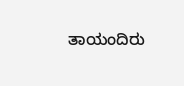ತಾಯಂದಿರು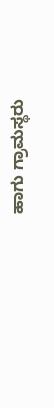ಹಾಗು ಗ್ರಾಮಸ್ಥರು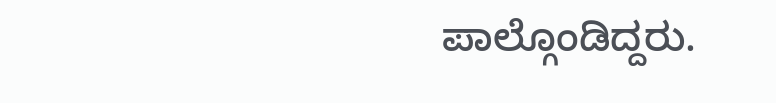ಪಾಲ್ಗೊಂಡಿದ್ದರು.